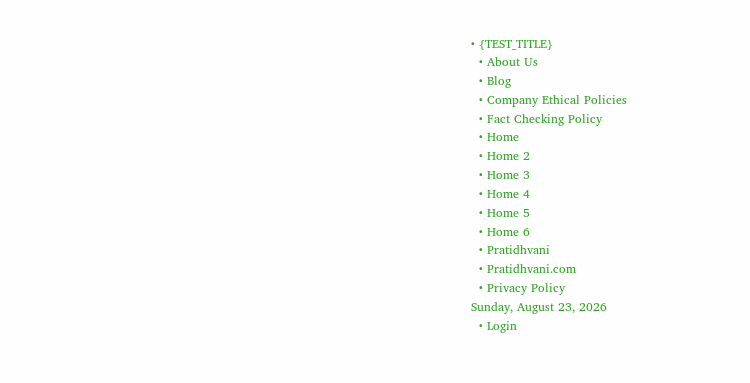• {TEST_TITLE}
  • About Us
  • Blog
  • Company Ethical Policies
  • Fact Checking Policy
  • Home
  • Home 2
  • Home 3
  • Home 4
  • Home 5
  • Home 6
  • Pratidhvani
  • Pratidhvani.com
  • Privacy Policy
Sunday, August 23, 2026
  • Login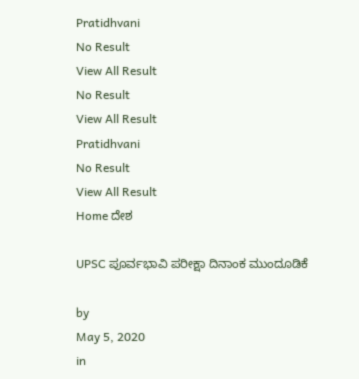Pratidhvani
No Result
View All Result
No Result
View All Result
Pratidhvani
No Result
View All Result
Home ದೇಶ

UPSC ಪೂರ್ವಭಾವಿ ಪರೀಕ್ಷಾ ದಿನಾಂಕ ಮುಂದೂಡಿಕೆ

by
May 5, 2020
in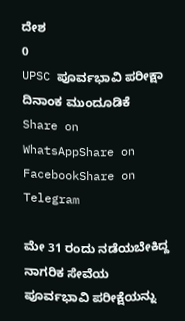ದೇಶ
0
UPSC ಪೂರ್ವಭಾವಿ ಪರೀಕ್ಷಾ ದಿನಾಂಕ ಮುಂದೂಡಿಕೆ
Share on WhatsAppShare on FacebookShare on Telegram

ಮೇ 31 ರಂದು ನಡೆಯಬೇಕಿದ್ದ ನಾಗರಿಕ ಸೇವೆಯ ಪೂರ್ವಭಾವಿ ಪರೀಕ್ಷೆಯನ್ನು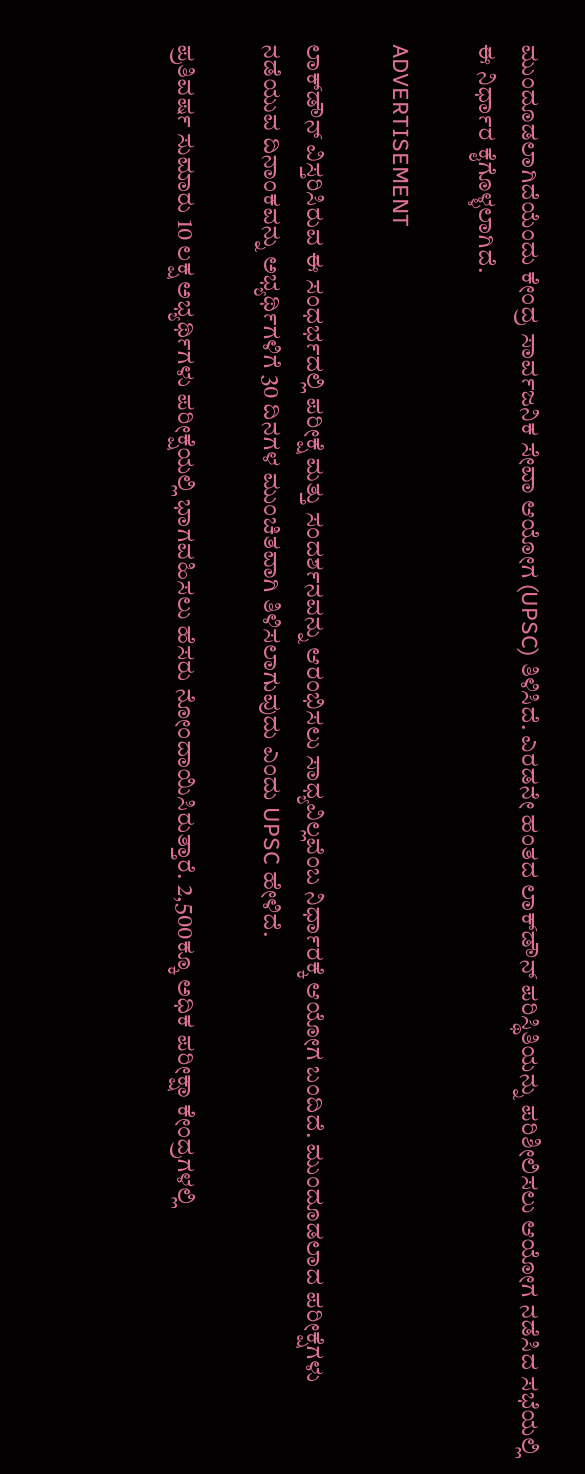ಮುಂದೂಡಲಾಗಿದೆಯೆಂದು ಕೇಂದ್ರ ಸಾರ್ವಜನಿಕ ಸೇವಾ ಆಯೋಗ (UPSC) ತಿಳಿಸಿದೆ. ಎರಡನೇ ಹಂತದ ಲಾಕ್‌ಡೌನ್‌ ಪರಿಸ್ಥಿತಿಯನ್ನು ಪರಿಶೀಲಿಸಲು ಆಯೋಗ ನಡೆಸಿದ ಸಭೆಯಲ್ಲಿ ಈ ನಿರ್ಧಾರ ಕೈಗೊಳ್ಳಲಾಗಿದೆ.

ADVERTISEMENT

ಲಾಕ್‌ಡೌನ್ ವಿಸ್ತರಿಸಿರುವ ಈ ಸಂಧರ್ಭದಲ್ಲಿ ಪರೀಕ್ಷೆ ಮತ್ತು ಸಂದರ್ಶನವನ್ನು ಆರಂಭಿಸಲು ಸಾಧ್ಯವಿಲ್ಲವೆಂಬ ನಿರ್ಧಾರಕ್ಕೆ ಆಯೋಗ ಬಂದಿದೆ. ಮುಂದೂಡಲಾದ ಪರೀಕ್ಷೆಗಳು ನಡೆಯುವ ದಿನಾಂಕವನ್ನು ಅಭ್ಯರ್ಥಿಗಳಿಗೆ 30 ದಿನಗಳ ಮುಂಚಿತವಾಗಿ ತಿಳಿಸಲಾಗುವುದು ಎಂದು UPSC ಹೇಳಿದೆ.

ಪ್ರತಿವರ್ಷ ಸುಮಾರು 10 ಲಕ್ಷ ಅಭ್ಯರ್ಥಿಗಳು ಪರೀಕ್ಷೆಯಲ್ಲಿ ಭಾಗವಹಿಸಲು ಹೆಸರು ನೋಂದಾಯಿಸಿರುತ್ತಾರೆ. 2,500ಕ್ಕೂ ಅಧಿಕ ಪರೀಕ್ಷಾ ಕೇಂದ್ರಗಳಲ್ಲಿ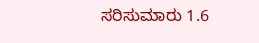ಸರಿಸುಮಾರು 1.6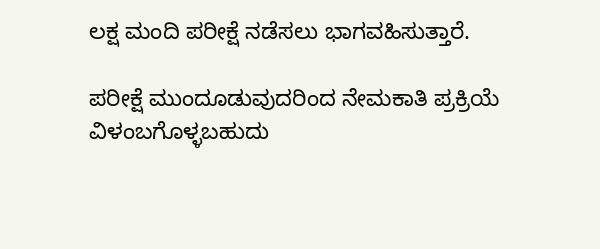ಲಕ್ಷ ಮಂದಿ ಪರೀಕ್ಷೆ ನಡೆಸಲು ಭಾಗವಹಿಸುತ್ತಾರೆ.

ಪರೀಕ್ಷೆ ಮುಂದೂಡುವುದರಿಂದ ನೇಮಕಾತಿ ಪ್ರಕ್ರಿಯೆ ವಿಳಂಬಗೊಳ್ಳಬಹುದು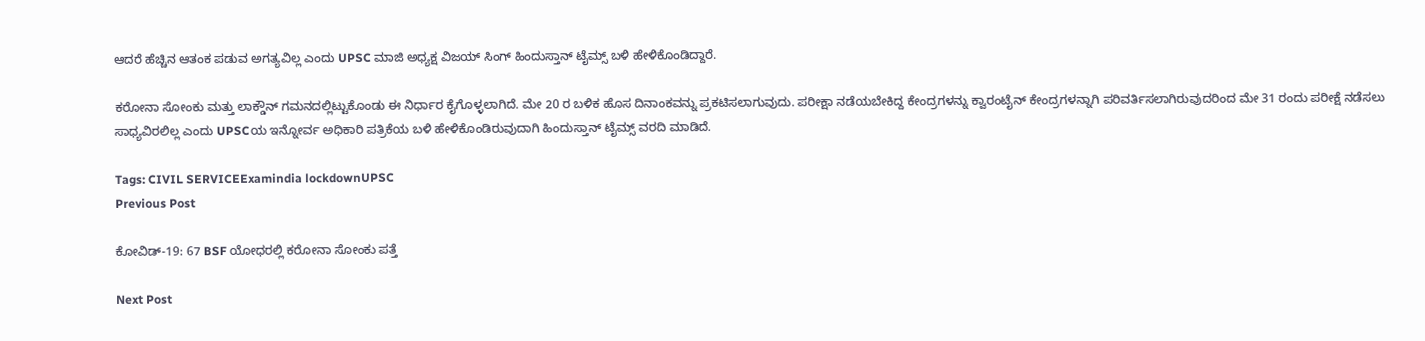ಆದರೆ ಹೆಚ್ಚಿನ ಆತಂಕ ಪಡುವ ಅಗತ್ಯವಿಲ್ಲ ಎಂದು UPSC ಮಾಜಿ ಅಧ್ಯಕ್ಷ ವಿಜಯ್ ಸಿಂಗ್ ಹಿಂದುಸ್ತಾನ್ ಟೈಮ್ಸ್ ಬಳಿ ಹೇಳಿಕೊಂಡಿದ್ದಾರೆ.

ಕರೋನಾ ಸೋಂಕು ಮತ್ತು ಲಾಕ್ಡೌನ್ ಗಮನದಲ್ಲಿಟ್ಟುಕೊಂಡು ಈ ನಿರ್ಧಾರ ಕೈಗೊಳ್ಳಲಾಗಿದೆ. ಮೇ 20 ರ ಬಳಿಕ ಹೊಸ ದಿನಾಂಕವನ್ನು ಪ್ರಕಟಿಸಲಾಗುವುದು. ಪರೀಕ್ಷಾ ನಡೆಯಬೇಕಿದ್ದ ಕೇಂದ್ರಗಳನ್ನು ಕ್ವಾರಂಟೈನ್ ಕೇಂದ್ರಗಳನ್ನಾಗಿ ಪರಿವರ್ತಿಸಲಾಗಿರುವುದರಿಂದ ಮೇ 31 ರಂದು ಪರೀಕ್ಷೆ ನಡೆಸಲು ಸಾಧ್ಯವಿರಲಿಲ್ಲ ಎಂದು UPSCಯ ಇನ್ನೋರ್ವ ಅಧಿಕಾರಿ ಪತ್ರಿಕೆಯ ಬಳಿ ಹೇಳಿಕೊಂಡಿರುವುದಾಗಿ ಹಿಂದುಸ್ತಾನ್ ಟೈಮ್ಸ್ ವರದಿ ಮಾಡಿದೆ.

Tags: CIVIL SERVICEExamindia lockdownUPSC
Previous Post

ಕೋವಿಡ್‌-19: 67 BSF ಯೋಧರಲ್ಲಿ ಕರೋನಾ ಸೋಂಕು ಪತ್ತೆ

Next Post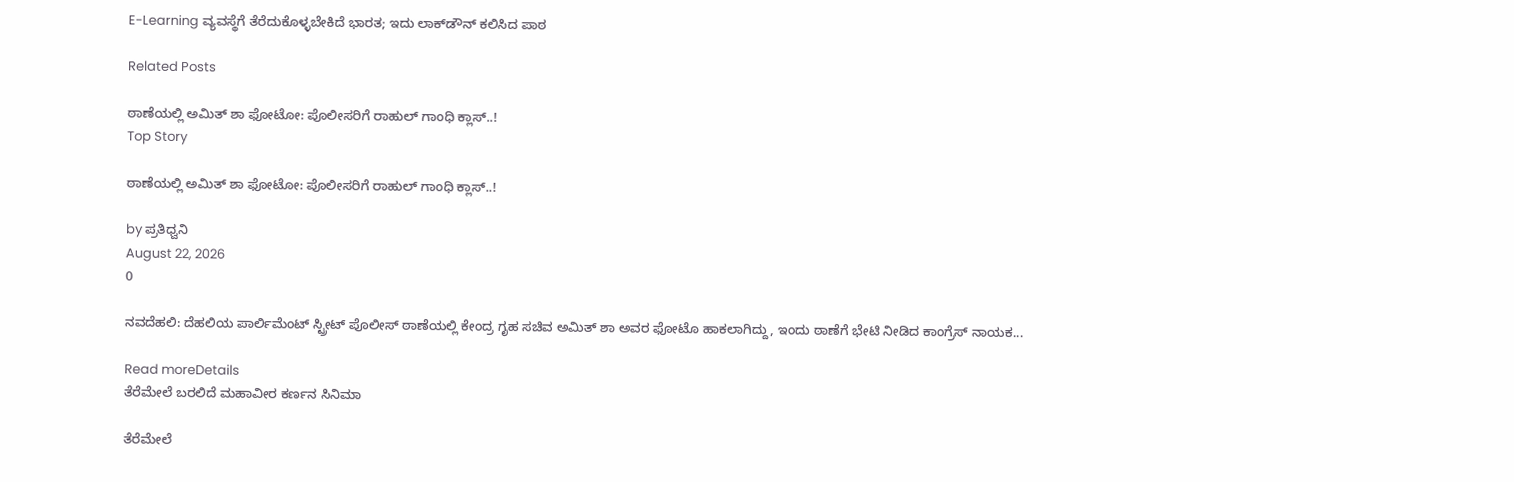E-Learning ವ್ಯವಸ್ಥೆಗೆ ತೆರೆದುಕೊಳ್ಳಬೇಕಿದೆ ಭಾರತ; ಇದು ಲಾಕ್‌ಡೌನ್ ಕಲಿಸಿದ ಪಾಠ‌

Related Posts

ಠಾಣೆಯಲ್ಲಿ ಅಮಿತ್‌ ಶಾ ಫೋಟೋ: ಪೊಲೀಸರಿಗೆ ರಾಹುಲ್‌ ಗಾಂಧಿ ಕ್ಲಾಸ್‌..!
Top Story

ಠಾಣೆಯಲ್ಲಿ ಅಮಿತ್‌ ಶಾ ಫೋಟೋ: ಪೊಲೀಸರಿಗೆ ರಾಹುಲ್‌ ಗಾಂಧಿ ಕ್ಲಾಸ್‌..!

by ಪ್ರತಿಧ್ವನಿ
August 22, 2026
0

ನವದೆಹಲಿ: ದೆಹಲಿಯ ಪಾರ್ಲಿಮೆಂಟ್‌ ಸ್ಟ್ರೀಟ್‌ ಪೊಲೀಸ್‌ ಠಾಣೆಯಲ್ಲಿ ಕೇಂದ್ರ ಗೃಹ ಸಚಿವ ಅಮಿತ್‌ ಶಾ ಅವರ ಫೋಟೊ ಹಾಕಲಾಗಿದ್ದು, ಇಂದು ಠಾಣೆಗೆ ಭೇಟಿ ನೀಡಿದ ಕಾಂಗ್ರೆಸ್‌ ನಾಯಕ...

Read moreDetails
ತೆರೆಮೇಲೆ ಬರಲಿದೆ ಮಹಾವೀರ ಕರ್ಣನ ಸಿನಿಮಾ

ತೆರೆಮೇಲೆ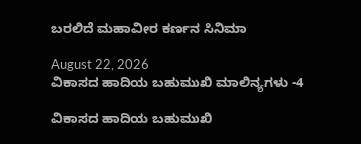ಬರಲಿದೆ ಮಹಾವೀರ ಕರ್ಣನ ಸಿನಿಮಾ

August 22, 2026
ವಿಕಾಸದ ಹಾದಿಯ ಬಹುಮುಖಿ ಮಾಲಿನ್ಯಗಳು -4

ವಿಕಾಸದ ಹಾದಿಯ ಬಹುಮುಖಿ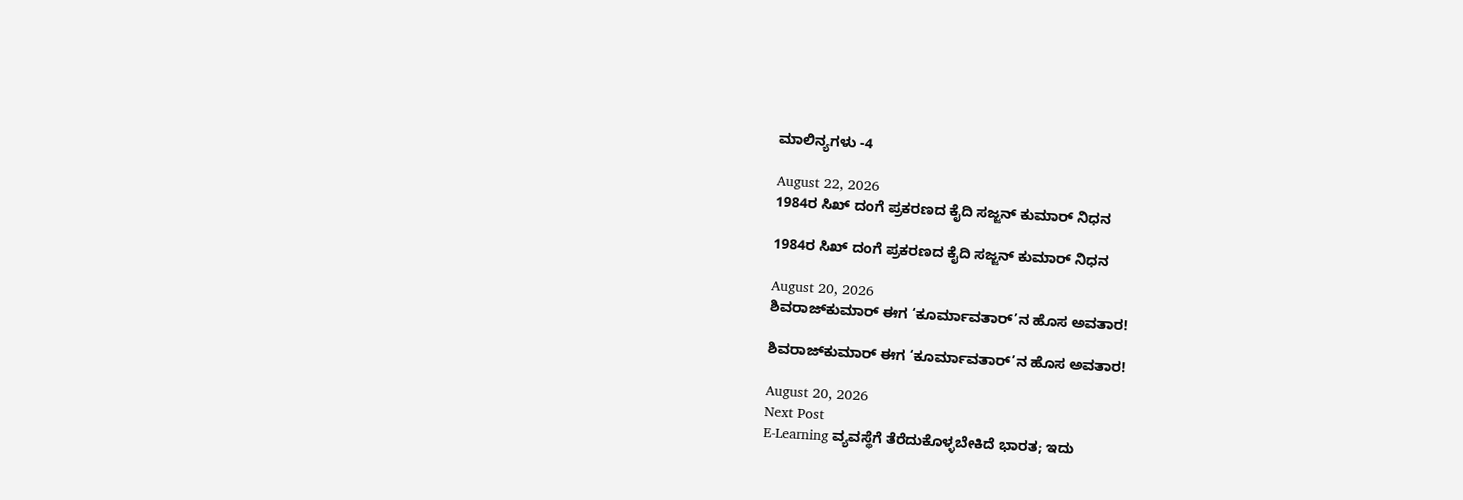ಮಾಲಿನ್ಯಗಳು -4

August 22, 2026
1984ರ ಸಿಖ್ ದಂಗೆ ಪ್ರಕರಣದ ಕೈದಿ ಸಜ್ಜನ್ ಕುಮಾರ್ ನಿಧನ

1984ರ ಸಿಖ್ ದಂಗೆ ಪ್ರಕರಣದ ಕೈದಿ ಸಜ್ಜನ್ ಕುಮಾರ್ ನಿಧನ

August 20, 2026
ಶಿವರಾಜ್‌ಕುಮಾರ್ ಈಗ ‘ಕೂರ್ಮಾವತಾರ್’ನ ಹೊಸ ಅವತಾರ!

ಶಿವರಾಜ್‌ಕುಮಾರ್ ಈಗ ‘ಕೂರ್ಮಾವತಾರ್’ನ ಹೊಸ ಅವತಾರ!

August 20, 2026
Next Post
E-Learning ವ್ಯವಸ್ಥೆಗೆ ತೆರೆದುಕೊಳ್ಳಬೇಕಿದೆ ಭಾರತ; ಇದು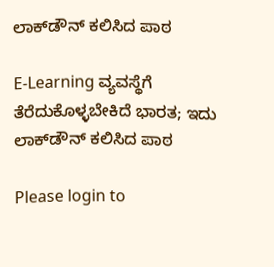ಲಾಕ್‌ಡೌನ್ ಕಲಿಸಿದ ಪಾಠ‌

E-Learning ವ್ಯವಸ್ಥೆಗೆ ತೆರೆದುಕೊಳ್ಳಬೇಕಿದೆ ಭಾರತ; ಇದು ಲಾಕ್‌ಡೌನ್ ಕಲಿಸಿದ ಪಾಠ‌

Please login to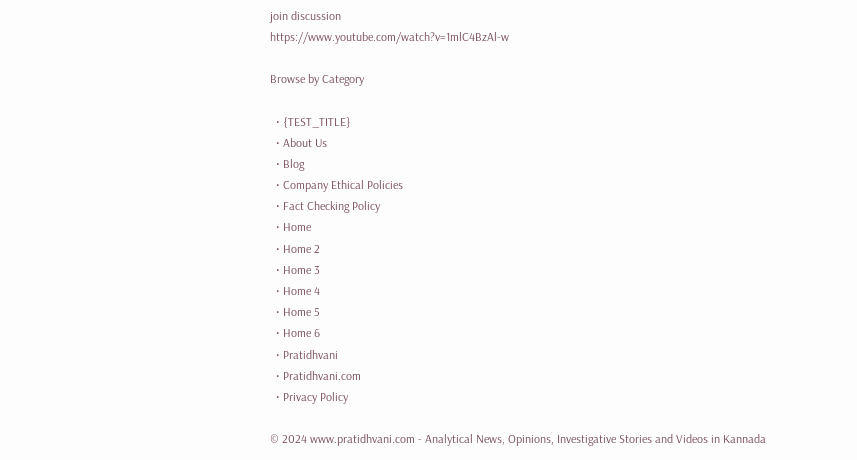join discussion
https://www.youtube.com/watch?v=1mlC4BzAl-w

Browse by Category

  • {TEST_TITLE}
  • About Us
  • Blog
  • Company Ethical Policies
  • Fact Checking Policy
  • Home
  • Home 2
  • Home 3
  • Home 4
  • Home 5
  • Home 6
  • Pratidhvani
  • Pratidhvani.com
  • Privacy Policy

© 2024 www.pratidhvani.com - Analytical News, Opinions, Investigative Stories and Videos in Kannada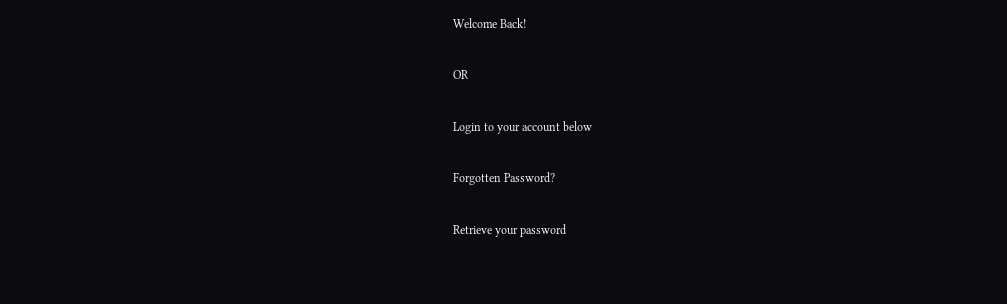Welcome Back!

OR

Login to your account below

Forgotten Password?

Retrieve your password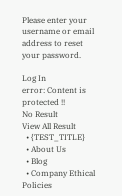Please enter your username or email address to reset your password.

Log In
error: Content is protected !!
No Result
View All Result
  • {TEST_TITLE}
  • About Us
  • Blog
  • Company Ethical Policies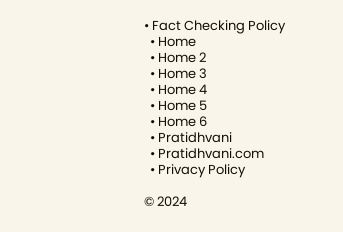• Fact Checking Policy
  • Home
  • Home 2
  • Home 3
  • Home 4
  • Home 5
  • Home 6
  • Pratidhvani
  • Pratidhvani.com
  • Privacy Policy

© 2024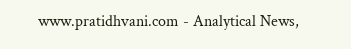www.pratidhvani.com - Analytical News,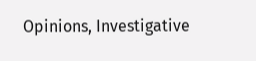Opinions, Investigative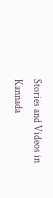Stories and Videos in Kannada